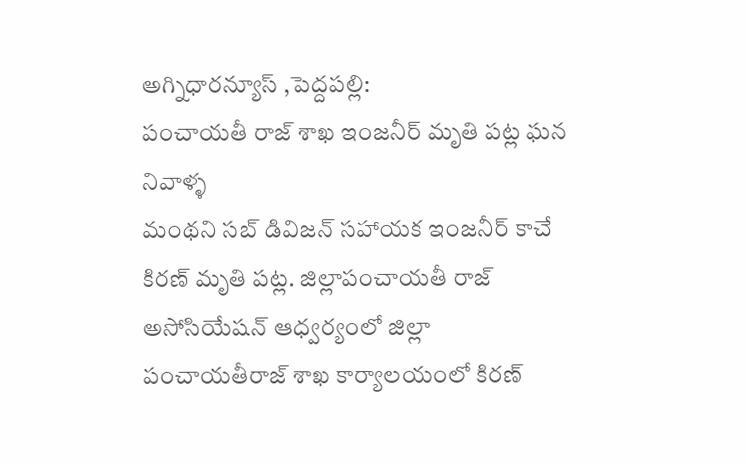అగ్నిధారన్యూస్ ,పెద్దపల్లి:
పంచాయతీ రాజ్ శాఖ ఇంజనీర్ మృతి పట్ల ఘన నివాళ్ళ
మంథని సబ్ డివిజన్ సహాయక ఇంజనీర్ కాచే కిరణ్ మృతి పట్ల. జిల్లాపంచాయతీ రాజ్ అసోసియేషన్ ఆధ్వర్యంలో జిల్లా పంచాయతీరాజ్ శాఖ కార్యాలయంలో కిరణ్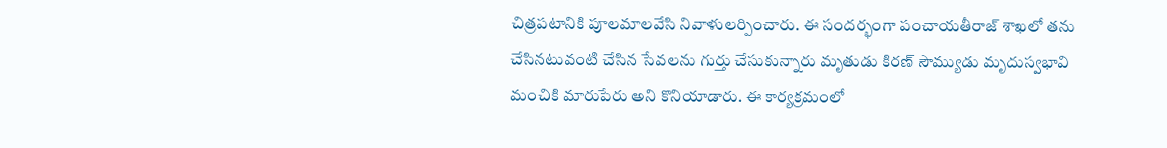చిత్రపటానికి పూలమాలవేసి నివాళులర్పించారు. ఈ సందర్భంగా పంచాయతీరాజ్ శాఖలో తను చేసినటువంటి చేసిన సేవలను గుర్తు చేసుకున్నారు మృతుడు కిరణ్ సౌమ్యుడు మృదుస్వభావి మంచికి మారుపేరు అని కొనియాడారు. ఈ కార్యక్రమంలో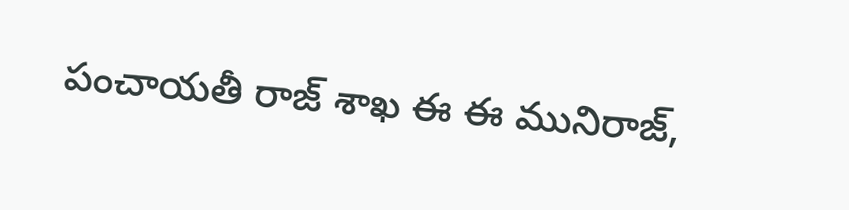పంచాయతీ రాజ్ శాఖ ఈ ఈ మునిరాజ్,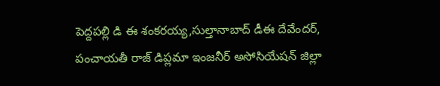పెద్దపల్లి డి ఈ శంకరయ్య,సుల్తానాబాద్ డీఈ దేవేందర్, పంచాయతీ రాజ్ డిప్లమా ఇంజనీర్ అసోసియేషన్ జిల్లా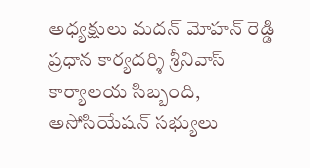అధ్యక్షులు మదన్ మోహన్ రెడ్డి ప్రధాన కార్యదర్శి శ్రీనివాస్ కార్యాలయ సిబ్బంది, అసోసియేషన్ సభ్యులు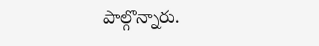పాల్గొన్నారు.